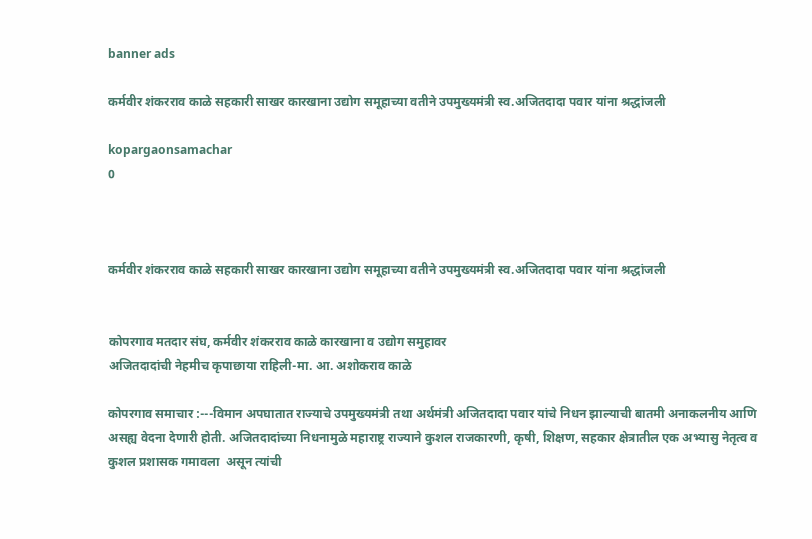banner ads

कर्मवीर शंकरराव काळे सहकारी साखर कारखाना उद्योग समूहाच्या वतीने उपमुख्यमंत्री स्व.अजितदादा पवार यांना श्रद्धांजली

kopargaonsamachar
0



कर्मवीर शंकरराव काळे सहकारी साखर कारखाना उद्योग समूहाच्या वतीने उपमुख्यमंत्री स्व.अजितदादा पवार यांना श्रद्धांजली


कोपरगाव मतदार संघ, कर्मवीर शंकरराव काळे कारखाना व उद्योग समुहावर
अजितदादांची नेहमीच कृपाछाया राहिली-मा. आ. अशोकराव काळे

कोपरगाव समाचार :---विमान अपघातात राज्याचे उपमुख्यमंत्री तथा अर्थमंत्री अजितदादा पवार यांचे निधन झाल्याची बातमी अनाकलनीय आणि असह्य वेदना देणारी होती. अजितदादांच्या निधनामुळे महाराष्ट्र राज्याने कुशल राजकारणी, कृषी, शिक्षण, सहकार क्षेत्रातील एक अभ्यासु नेतृत्व व कुशल प्रशासक गमावला  असून त्यांची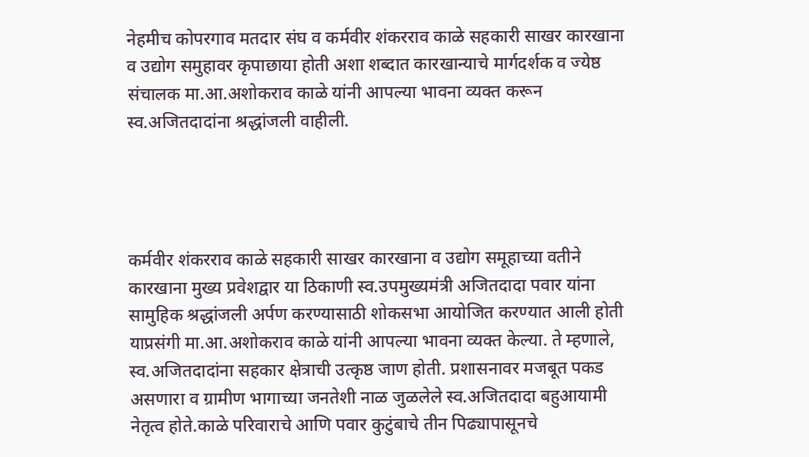नेहमीच कोपरगाव मतदार संघ व कर्मवीर शंकरराव काळे सहकारी साखर कारखाना व उद्योग समुहावर कृपाछाया होती अशा शब्दात कारखान्याचे मार्गदर्शक व ज्येष्ठ संचालक मा.आ.अशोकराव काळे यांनी आपल्या भावना व्यक्त करून स्व.अजितदादांना श्रद्धांजली वाहीली.




कर्मवीर शंकरराव काळे सहकारी साखर कारखाना व उद्योग समूहाच्या वतीने कारखाना मुख्य प्रवेशद्वार या ठिकाणी स्व.उपमुख्यमंत्री अजितदादा पवार यांना सामुहिक श्रद्धांजली अर्पण करण्यासाठी शोकसभा आयोजित करण्यात आली होती याप्रसंगी मा.आ.अशोकराव काळे यांनी आपल्या भावना व्यक्त केल्या. ते म्हणाले, स्व.अजितदादांना सहकार क्षेत्राची उत्कृष्ठ जाण होती. प्रशासनावर मजबूत पकड असणारा व ग्रामीण भागाच्या जनतेशी नाळ जुळलेले स्व.अजितदादा बहुआयामी नेतृत्व होते.काळे परिवाराचे आणि पवार कुटुंबाचे तीन पिढ्यापासूनचे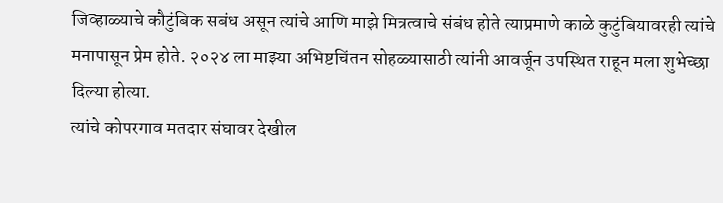जिव्हाळ्याचे कौटुंबिक सबंध असून त्यांचे आणि माझे मित्रत्वाचे संबंध होते त्याप्रमाणे काळे कुटुंबियावरही त्यांचे मनापासून प्रेम होते. २०२४ ला माझ्या अभिष्टचिंतन सोहळ्यासाठी त्यांनी आवर्जून उपस्थित राहून मला शुभेच्छा दिल्या होत्या.
त्यांचे कोपरगाव मतदार संघावर देखील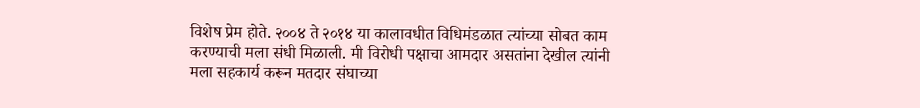विशेष प्रेम होते. २००४ ते २०१४ या कालावधीत विधिमंडळात त्यांच्या सोबत काम करण्याची मला संधी मिळाली. मी विरोधी पक्षाचा आमदार असतांना देखील त्यांनी मला सहकार्य करून मतदार संघाच्या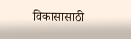विकासासाठी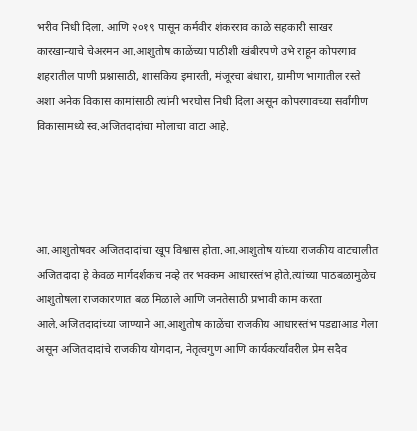भरीव निधी दिला. आणि २०१९ पासून कर्मवीर शंकरराव काळे सहकारी साखर कारखान्याचे चेअरमन आ.आशुतोष काळेंच्या पाठीशी खंबीरपणे उभे राहून कोपरगाव शहरातील पाणी प्रश्नासाठी, शासकिय इमारती, मंजूरचा बंधारा, ग्रामीण भागातील रस्ते अशा अनेक विकास कामांसाठी त्यांनी भरघोस निधी दिला असून कोपरगावच्या सर्वांगीण विकासामध्ये स्व.अजितदादांचा मोलाचा वाटा आहे.




आ.आशुतोषवर अजितदादांचा खूप विश्वास होता.आ.आशुतोष यांच्या राजकीय वाटचालीत अजितदादा हे केवळ मार्गदर्शकच नव्हे तर भक्कम आधारस्तंभ होते.त्यांच्या पाठबळामुळेच आशुतोषला राजकारणात बळ मिळाले आणि जनतेसाठी प्रभावी काम करता आले.अजितदादांच्या जाण्याने आ.आशुतोष काळेंचा राजकीय आधारस्तंभ पडद्याआड गेला असून अजितदादांचे राजकीय योगदान, नेतृत्वगुण आणि कार्यकर्त्यांवरील प्रेम सदैव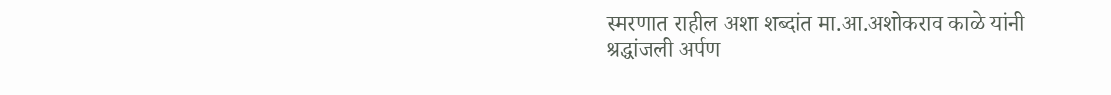स्मरणात राहील अशा शब्दांत मा.आ.अशोकराव काळे यांनी श्रद्धांजली अर्पण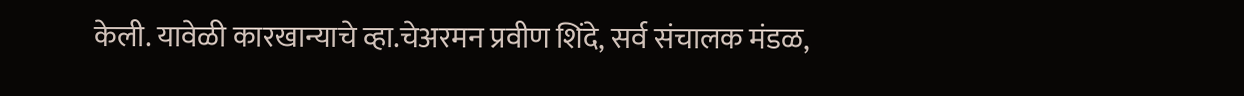केली. यावेळी कारखान्याचे व्हा.चेअरमन प्रवीण शिंदे, सर्व संचालक मंडळ,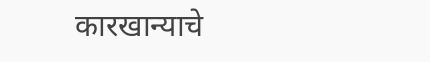कारखान्याचे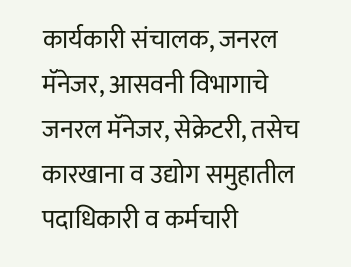कार्यकारी संचालक, जनरल मॅनेजर, आसवनी विभागाचे जनरल मॅनेजर, सेक्रेटरी, तसेच कारखाना व उद्योग समुहातील पदाधिकारी व कर्मचारी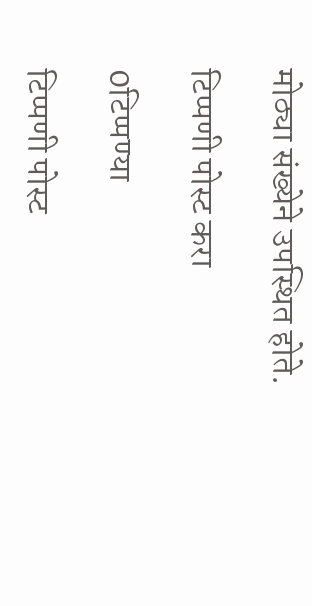मोठ्या संख्येने उपस्थित होते.

टिप्पणी पोस्ट करा

0टिप्पण्या

टिप्पणी पोस्ट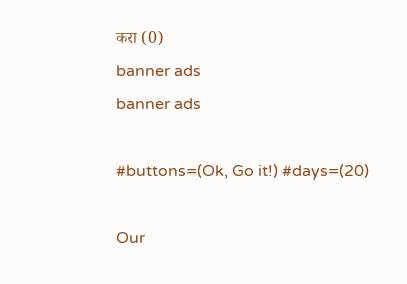करा (0)
banner ads
banner ads

#buttons=(Ok, Go it!) #days=(20)

Our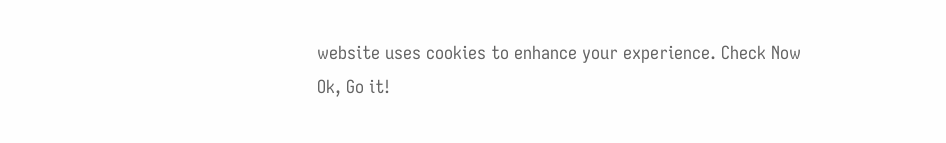website uses cookies to enhance your experience. Check Now
Ok, Go it!